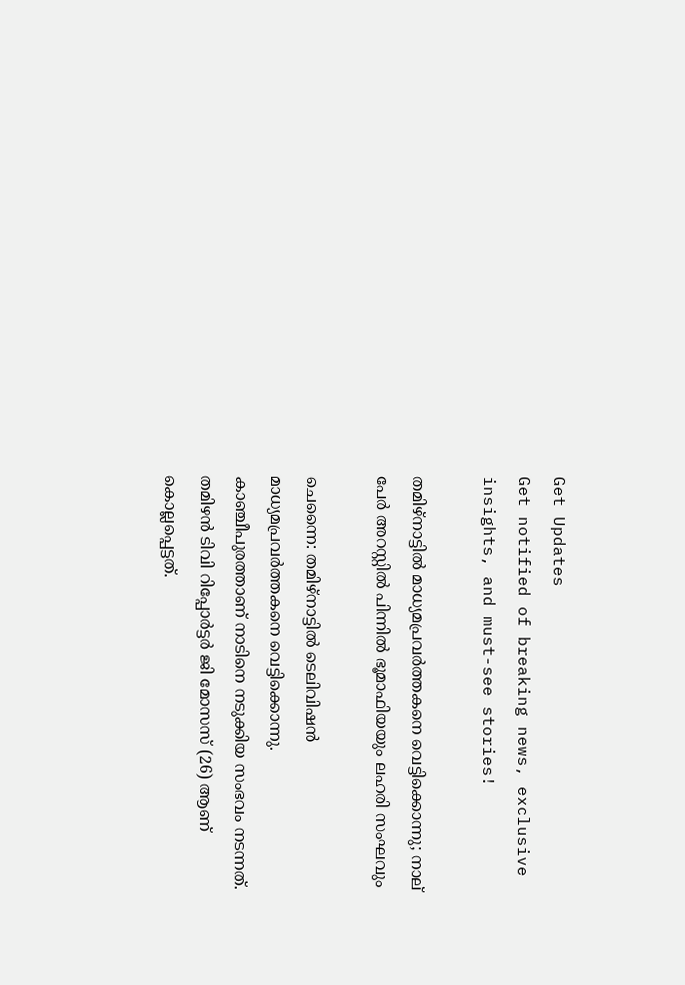Get Updates
Get notified of breaking news, exclusive insights, and must-see stories!

തമിഴ്‌നാട്ടിൽ മാധ്യമപ്രവർത്തകനെ വെട്ടിക്കൊന്നു; നാല് പേർ അറസ്റ്റിൽ പിന്നിൽ ഭൂമാഫിയയും ലഹരി സംഘവും

ചെന്നൈ: തമിഴ്‌നാട്ടില്‍ ടെലിവിഷന്‍ മാധ്യമപ്രവര്‍ത്തകനെ വെട്ടിക്കൊന്നു. കാഞ്ചീപുരത്താണ് നാടിനെ നടുക്കിയ സംഭവം നടന്നത്. തമിഴന്‍ ടിവി റിപ്പോര്‍ട്ടര്‍ ജി മോസസ് (26) ആണ് കൊല്ലപ്പെട്ടത്.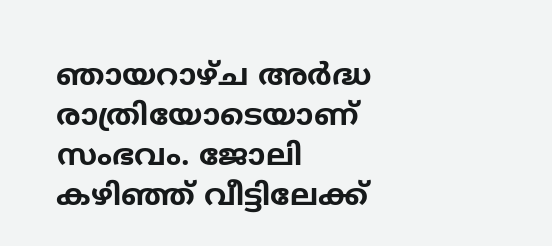ഞായറാഴ്ച അര്‍ദ്ധ രാത്രിയോടെയാണ് സംഭവം. ജോലി കഴിഞ്ഞ് വീട്ടിലേക്ക്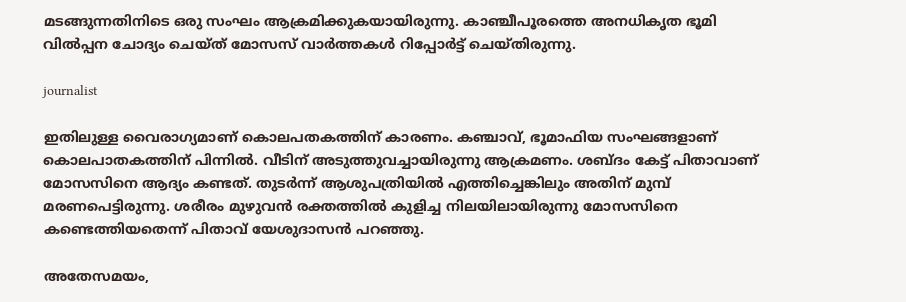മടങ്ങുന്നതിനിടെ ഒരു സംഘം ആക്രമിക്കുകയായിരുന്നു. കാഞ്ചീപൂരത്തെ അനധികൃത ഭൂമി വില്‍പ്പന ചോദ്യം ചെയ്ത് മോസസ് വാര്‍ത്തകള്‍ റിപ്പോര്‍ട്ട് ചെയ്തിരുന്നു.

journalist

ഇതിലുള്ള വൈരാഗ്യമാണ് കൊലപതകത്തിന് കാരണം. കഞ്ചാവ്, ഭൂമാഫിയ സംഘങ്ങളാണ് കൊലപാതകത്തിന് പിന്നില്‍. വീടിന് അടുത്തുവച്ചായിരുന്നു ആക്രമണം. ശബ്ദം കേട്ട് പിതാവാണ് മോസസിനെ ആദ്യം കണ്ടത്. തുടര്‍ന്ന് ആശുപത്രിയില്‍ എത്തിച്ചെങ്കിലും അതിന് മുമ്പ് മരണപെട്ടിരുന്നു. ശരീരം മുഴുവന്‍ രക്തത്തില്‍ കുളിച്ച നിലയിലായിരുന്നു മോസസിനെ കണ്ടെത്തിയതെന്ന് പിതാവ് യേശുദാസന്‍ പറഞ്ഞു.

അതേസമയം,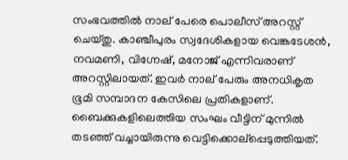സംഭവത്തില്‍ നാല് പേരെ പൊലീസ് അറസ്റ്റ് ചെയ്തു. കാഞ്ചീപുരം സ്വദേശികളായ വെങ്കടേശന്‍, നവമണി, വിഗ്നേഷ്, മനോജ് എന്നിവരാണ് അറസ്റ്റിലായത്. ഇവര്‍ നാല് പേരും അനധികൃത ഭൂമി സമ്പാദന കേസിലെ പ്രതികളാണ്. ബൈക്കുകളിലെത്തിയ സംഘം വീട്ടിന് മുന്നില്‍ തടഞ്ഞ് വച്ചായിരുന്നു വെട്ടിക്കൊല്‌പ്പെടുത്തിയത്.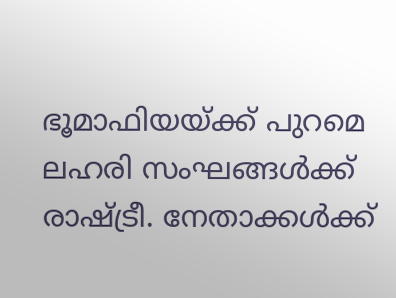ഭൂമാഫിയയ്ക്ക് പുറമെ ലഹരി സംഘങ്ങള്‍ക്ക് രാഷ്ട്രീ. നേതാക്കള്‍ക്ക്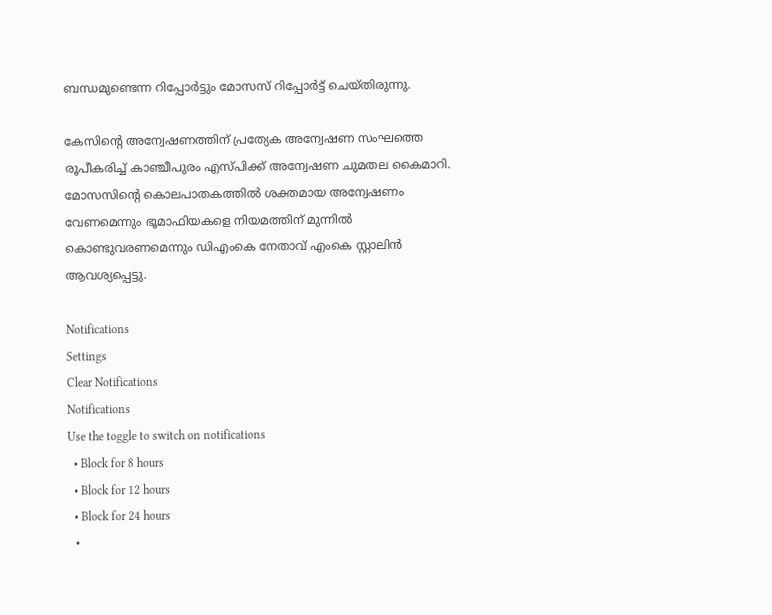ബന്ധമുണ്ടെന്ന റിപ്പോര്‍ട്ടും മോസസ് റിപ്പോര്‍ട്ട് ചെയ്തിരുന്നു.

കേസിന്റെ അന്വേഷണത്തിന് പ്രത്യേക അന്വേഷണ സംഘത്തെ രൂപീകരിച്ച് കാഞ്ചീപുരം എസ്പിക്ക് അന്വേഷണ ചുമതല കൈമാറി. മോസസിന്റെ കൊലപാതകത്തില്‍ ശക്തമായ അന്വേഷണം വേണമെന്നും ഭൂമാഫിയകളെ നിയമത്തിന് മുന്നില്‍ കൊണ്ടുവരണമെന്നും ഡിഎംകെ നേതാവ് എംകെ സ്റ്റാലിന്‍ ആവശ്യപ്പെട്ടു.

Notifications
Settings
Clear Notifications
Notifications
Use the toggle to switch on notifications
  • Block for 8 hours
  • Block for 12 hours
  • Block for 24 hours
  •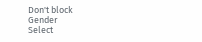Don't block
Gender
Select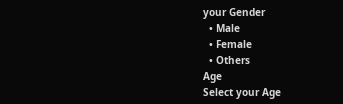your Gender
  • Male
  • Female
  • Others
Age
Select your Age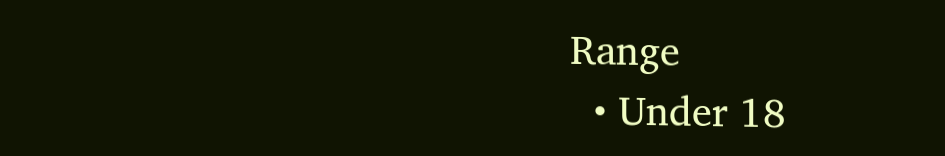Range
  • Under 18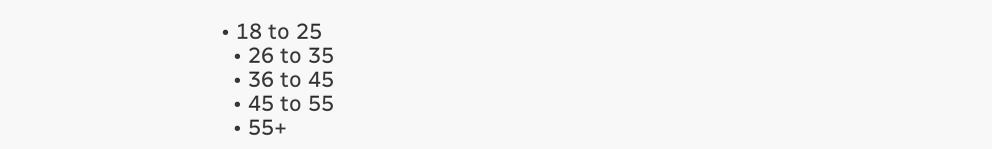• 18 to 25
  • 26 to 35
  • 36 to 45
  • 45 to 55
  • 55+